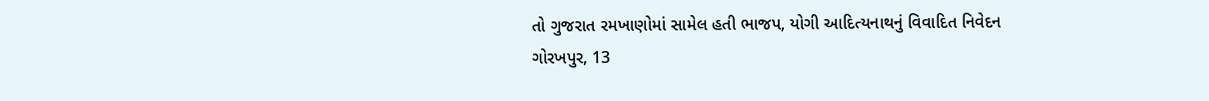તો ગુજરાત રમખાણોમાં સામેલ હતી ભાજપ, યોગી આદિત્યનાથનું વિવાદિત નિવેદન
ગોરખપુર, 13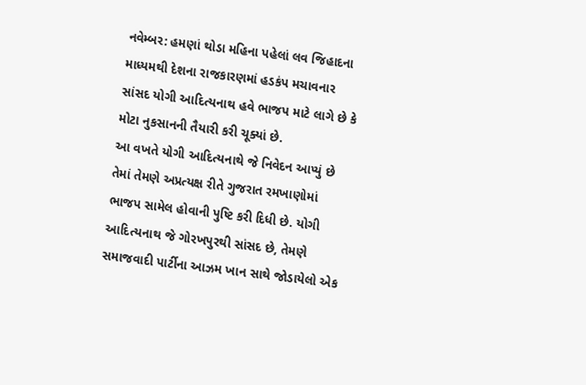નવેમ્બર: હમણાં થોડા મહિના પહેલાં લવ જિહાદના માધ્યમથી દેશના રાજકારણમાં હડકંપ મચાવનાર સાંસદ યોગી આદિત્યનાથ હવે ભાજપ માટે લાગે છે કે મોટા નુકસાનની તૈયારી કરી ચૂક્યાં છે.
આ વખતે યોગી આદિત્યનાથે જે નિવેદન આપ્યું છે તેમાં તેમણે અપ્રત્યક્ષ રીતે ગુજરાત રમખાણોમાં ભાજપ સામેલ હોવાની પુષ્ટિ કરી દિધી છે. યોગી આદિત્યનાથ જે ગોરખપુરથી સાંસદ છે, તેમણે સમાજવાદી પાર્ટીના આઝમ ખાન સાથે જોડાયેલો એક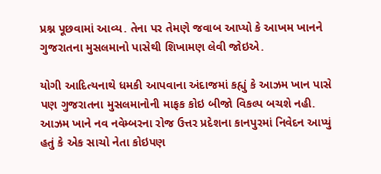પ્રશ્ન પૂછવામાં આવ્ય. તેના પર તેમણે જવાબ આપ્યો કે આખમ ખાનને ગુજરાતના મુસલમાનો પાસેથી શિખામણ લેવી જોઇએ.

યોગી આદિત્યનાથે ધમકી આપવાના અંદાજમાં કહ્યું કે આઝમ ખાન પાસે પણ ગુજરાતના મુસલમાનોની માફક કોઇ બીજો વિકલ્પ બચશે નહી. આઝમ ખાને નવ નવેમ્બરના રોજ ઉત્તર પ્રદેશના કાનપુરમાં નિવેદન આપ્યું હતું કે એક સાચો નેતા કોઇપણ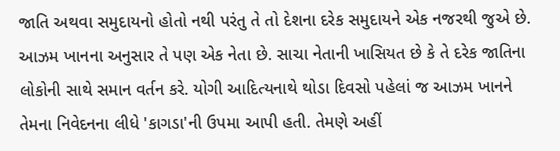જાતિ અથવા સમુદાયનો હોતો નથી પરંતુ તે તો દેશના દરેક સમુદાયને એક નજરથી જુએ છે.
આઝમ ખાનના અનુસાર તે પણ એક નેતા છે. સાચા નેતાની ખાસિયત છે કે તે દરેક જાતિના લોકોની સાથે સમાન વર્તન કરે. યોગી આદિત્યનાથે થોડા દિવસો પહેલાં જ આઝમ ખાનને તેમના નિવેદનના લીધે 'કાગડા'ની ઉપમા આપી હતી. તેમણે અહીં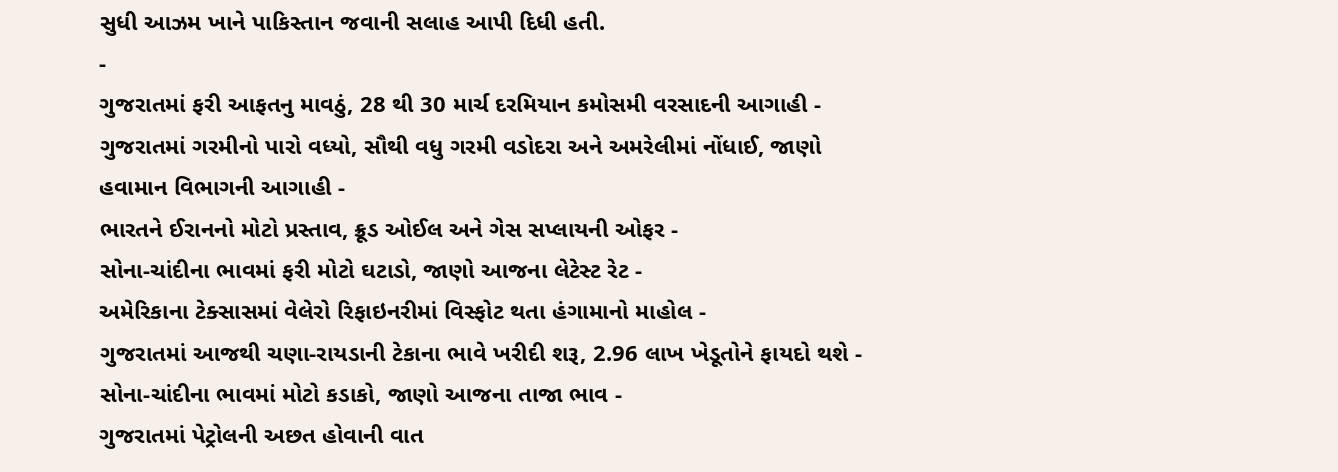સુધી આઝમ ખાને પાકિસ્તાન જવાની સલાહ આપી દિધી હતી.
-
ગુજરાતમાં ફરી આફતનુ માવઠું, 28 થી 30 માર્ચ દરમિયાન કમોસમી વરસાદની આગાહી -
ગુજરાતમાં ગરમીનો પારો વધ્યો, સૌથી વધુ ગરમી વડોદરા અને અમરેલીમાં નોંધાઈ, જાણો હવામાન વિભાગની આગાહી -
ભારતને ઈરાનનો મોટો પ્રસ્તાવ, ક્રૂડ ઓઈલ અને ગેસ સપ્લાયની ઓફર -
સોના-ચાંદીના ભાવમાં ફરી મોટો ઘટાડો, જાણો આજના લેટેસ્ટ રેટ -
અમેરિકાના ટેક્સાસમાં વેલેરો રિફાઇનરીમાં વિસ્ફોટ થતા હંગામાનો માહોલ -
ગુજરાતમાં આજથી ચણા-રાયડાની ટેકાના ભાવે ખરીદી શરૂ, 2.96 લાખ ખેડૂતોને ફાયદો થશે -
સોના-ચાંદીના ભાવમાં મોટો કડાકો, જાણો આજના તાજા ભાવ -
ગુજરાતમાં પેટ્રોલની અછત હોવાની વાત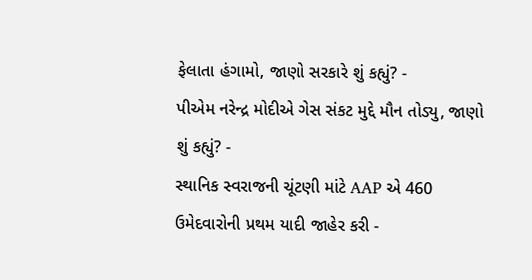ફેલાતા હંગામો, જાણો સરકારે શું કહ્યું? -
પીએમ નરેન્દ્ર મોદીએ ગેસ સંકટ મુદ્દે મૌન તોડ્યુ, જાણો શું કહ્યું? -
સ્થાનિક સ્વરાજની ચૂંટણી માંટે AAP એ 460 ઉમેદવારોની પ્રથમ યાદી જાહેર કરી -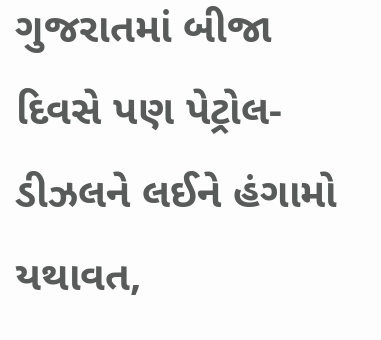ગુજરાતમાં બીજા દિવસે પણ પેટ્રોલ-ડીઝલને લઈને હંગામો યથાવત,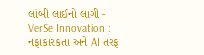લાંબી લાઈનો લાગી -
VerSe Innovation : નફાકારકતા અને AI તરફ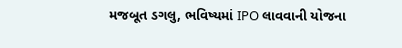મજબૂત ડગલુ, ભવિષ્યમાં IPO લાવવાની યોજના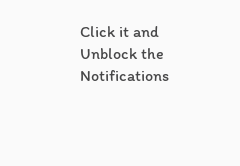Click it and Unblock the Notifications